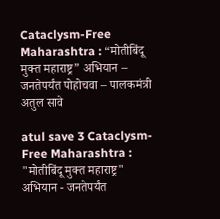Cataclysm-Free Maharashtra : “मोतीबिंदू मुक्त महाराष्ट्र” अभियान – जनतेपर्यंत पोहोचवा – पालकमंत्री अतुल सावे

atul save 3 Cataclysm-Free Maharashtra : "मोतीबिंदू मुक्त महाराष्ट्र" अभियान - जनतेपर्यंत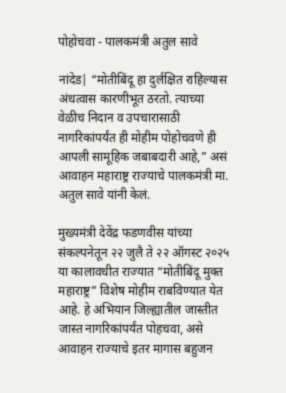पोहोचवा - पालकमंत्री अतुल सावे

नांदेड| “मोतीबिंदू हा दुर्लक्षित राहिल्यास अंधत्वास कारणीभूत ठरतो. त्याच्या वेळीच निदान व उपचारासाठी नागरिकांपर्यंत ही मोहीम पोहोचवणे ही आपली सामूहिक जबाबदारी आहे,” असं आवाहन महाराष्ट्र राज्याचे पालकमंत्री मा. अतुल सावे यांनी केलं.

मुख्यमंत्री देवेंद्र फडणवीस यांच्या संकल्पनेतून २२ जुलै ते २२ ऑगस्ट २०२५ या कालावधीत राज्यात “मोतीबिंदू मुक्त महाराष्ट्र” विशेष मोहीम राबविण्यात येत आहे. हे अभियान जिल्ह्यातील जास्तीत जास्त नागरिकांपर्यंत पोहचवा, असे आवाहन राज्याचे इतर मागास बहुजन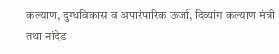कल्याण, दुग्धविकास व अपारंपारिक ऊर्जा, दिव्यांग कल्याण मंत्री तथा नांदेड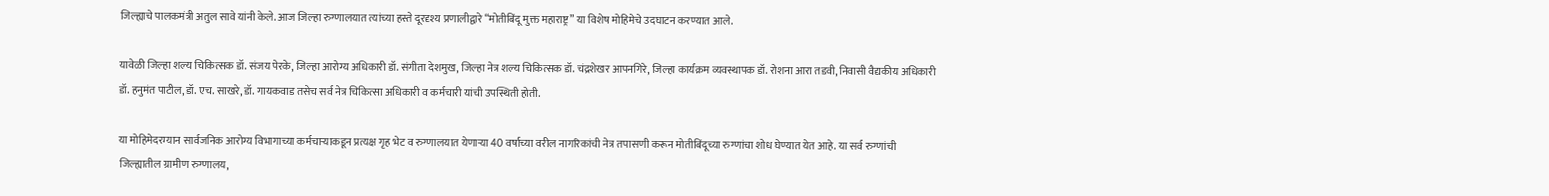जिल्ह्याचे पालकमंत्री अतुल सावे यांनी केले. आज जिल्हा रुग्णालयात त्यांच्या हस्ते दूरदृश्य प्रणालीद्वारे “मोतीबिंदू मुक्त महाराष्ट्र” या विशेष मोहिमेचे उदघाटन करण्यात आले.

यावेळी जिल्हा शल्य चिकित्सक डॉ. संजय पेरके, जिल्हा आरोग्य अधिकारी डॉ. संगीता देशमुख, जिल्हा नेत्र शल्य चिकित्सक डॉ. चंद्रशेखर आपनगिरे, जिल्हा कार्यक्रम व्यवस्थापक डॉ. रोशना आरा तडवी, निवासी वैद्यकीय अधिकारी डॉ. हनुमंत पाटील, डॉ. एच. साखरे, डॉ. गायकवाड तसेच सर्व नेत्र चिकित्सा अधिकारी व कर्मचारी यांची उपस्थिती होती.

या मोहिमेदरम्यान सार्वजनिक आरोग्य विभागाच्या कर्मचाऱ्याकडून प्रत्यक्ष गृह भेट व रुग्णालयात येणाऱ्या 40 वर्षाच्या वरील नागरिकांची नेत्र तपासणी करून मोतीबिंदूच्या रुग्णांचा शोध घेण्यात येत आहे. या सर्व रुग्णांची जिल्ह्यातील ग्रामीण रुग्णालय,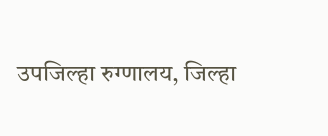उपजिल्हा रुग्णालय, जिल्हा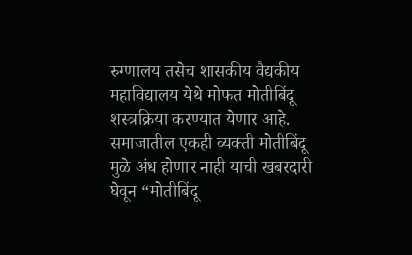रुग्णालय तसेच शासकीय वैद्यकीय महाविद्यालय येथे मोफत मोतीबिंदू शस्त्रक्रिया करण्यात येणार आहे. समाजातील एकही व्यक्ती मोतीबिंदू मुळे अंध होणार नाही याची खबरदारी घेवून “मोतीबिंदू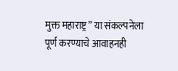मुक्त महाराष्ट्र” या संकल्पनेला पूर्ण करण्याचे आवाहनही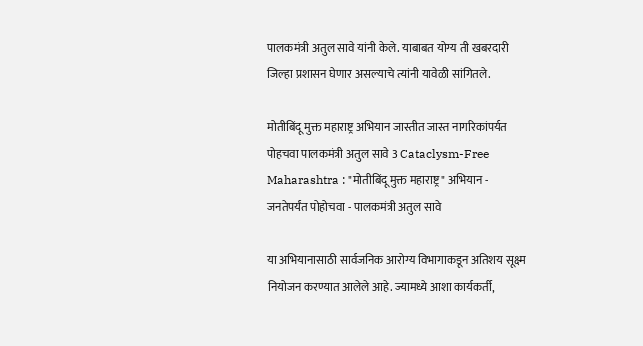पालकमंत्री अतुल सावे यांनी केले. याबाबत योग्य ती खबरदारी जिल्हा प्रशासन घेणार असल्याचे त्यांनी यावेळी सांगितले.

मोतीबिंदू मुक्त महाराष्ट्र अभियान जास्तीत जास्त नागरिकांपर्यत पोहचवा पालकमंत्री अतुल सावे 3 Cataclysm-Free Maharashtra : "मोतीबिंदू मुक्त महाराष्ट्र" अभियान - जनतेपर्यंत पोहोचवा - पालकमंत्री अतुल सावे

या अभियानासाठी सार्वजनिक आरोग्य विभागाकडून अतिशय सूक्ष्म नियोजन करण्यात आलेले आहे. ज्यामध्ये आशा कार्यकर्ती,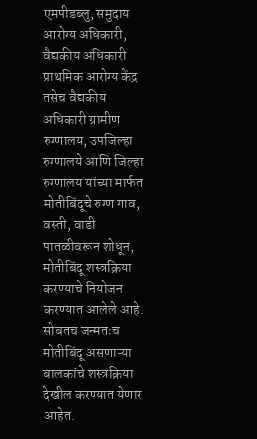एमपीडब्लु, समुदाय आरोग्य अधिकारी, वैद्यकीय अधिकारी प्राथमिक आरोग्य केंद्र तसेच वैद्यकीय अधिकारी ग्रामीण रुग्णालय, उपजिल्हा रुग्णालये आणि जिल्हा रुग्णालय यांच्या मार्फत मोतीबिंदूचे रुग्ण गाव, वस्ती, वाडी पातळीवरून शोधून, मोतीबिंदू शस्त्रक्रिया करण्याचे नियोजन करण्यात आलेले आहे. सोबतच जन्मतःच मोतीबिंदू असणाऱ्या बालकांचे शस्त्रक्रिया देखील करण्यात येणार आहेत.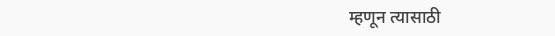म्हणून त्यासाठी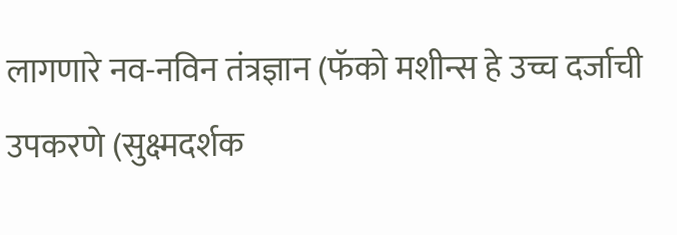लागणारे नव-नविन तंत्रज्ञान (फॅको मशीन्स हे उच्च दर्जाची उपकरणे (सुक्ष्मदर्शक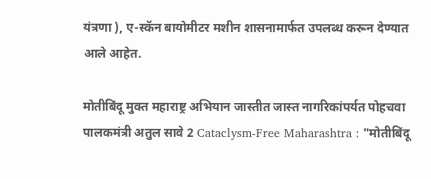यंत्रणा ), ए-स्कॅन बायोमीटर मशीन शासनामार्फत उपलब्ध करून देण्यात आले आहेत.

मोतीबिंदू मुक्त महाराष्ट्र अभियान जास्तीत जास्त नागरिकांपर्यत पोहचवा पालकमंत्री अतुल सावे 2 Cataclysm-Free Maharashtra : "मोतीबिंदू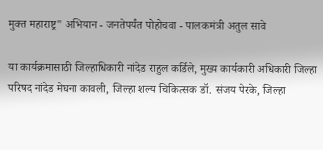मुक्त महाराष्ट्र" अभियान - जनतेपर्यंत पोहोचवा - पालकमंत्री अतुल सावे

या कार्यक्रमासाठी जिल्हाधिकारी नांदेड राहुल कर्डिले, मुख्य कार्यकारी अधिकारी जिल्हा परिषद नांदेड मेघना कावली, जिल्हा शल्य चिकित्सक डॉ. संजय पेरके, जिल्हा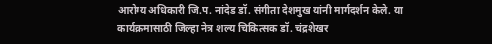आरोग्य अधिकारी जि.प. नांदेड डॉ. संगीता देशमुख यांनी मार्गदर्शन केले. या कार्यक्रमासाठी जिल्हा नेत्र शल्य चिकित्सक डॉ. चंद्रशेखर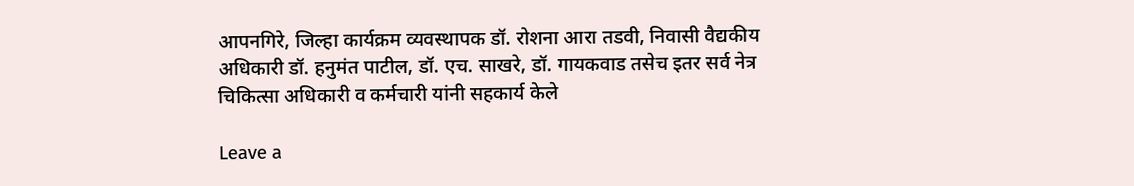आपनगिरे, जिल्हा कार्यक्रम व्यवस्थापक डॉ. रोशना आरा तडवी, निवासी वैद्यकीय अधिकारी डॉ. हनुमंत पाटील, डॉ. एच. साखरे, डॉ. गायकवाड तसेच इतर सर्व नेत्र चिकित्सा अधिकारी व कर्मचारी यांनी सहकार्य केले

Leave a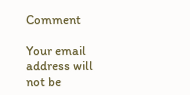Comment

Your email address will not be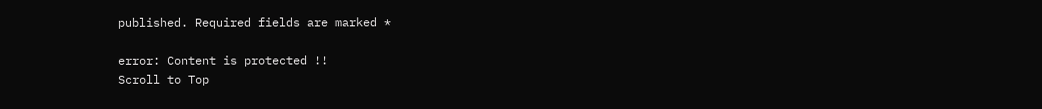published. Required fields are marked *

error: Content is protected !!
Scroll to Top